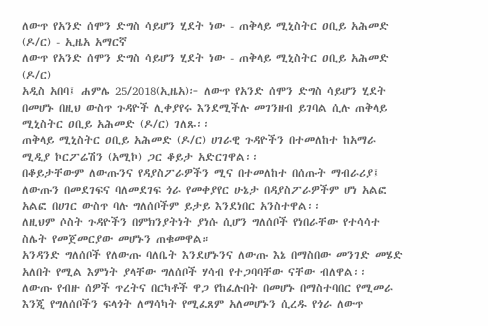ለውጥ የአንድ ሰሞን ድግስ ሳይሆን ሂደት ነው - ጠቅላይ ሚኒስትር ዐቢይ አሕመድ (ዶ/ር) - ኢዜአ አማርኛ
ለውጥ የአንድ ሰሞን ድግስ ሳይሆን ሂደት ነው - ጠቅላይ ሚኒስትር ዐቢይ አሕመድ (ዶ/ር)
አዲስ አበባ፤ ሐምሌ 25/2018(ኢዜአ)፦ ለውጥ የአንድ ሰሞን ድግስ ሳይሆን ሂደት በመሆኑ በዚህ ውስጥ ጉዳዮች ሊቀያየሩ እንደሚችሉ መገንዘብ ይገባል ሲሉ ጠቅላይ ሚኒስትር ዐቢይ አሕመድ (ዶ/ር) ገለጹ፡፡
ጠቅላይ ሚኒስትር ዐቢይ አሕመድ (ዶ/ር) ሀገራዊ ጉዳዮችን በተመለከተ ከአማራ ሚዲያ ኮርፖሬሽን (አሚኮ) ጋር ቆይታ አድርገዋል፡፡
በቆይታቸውም ለውጡንና የዳያስፖራዎችን ሚና በተመለከተ በሰጡት ማብራሪያ፤ ለውጡን በመደገፍና ባለመደገፍ ጎራ የመቀያየር ሁኔታ በዳያስፖራዎችም ሆነ አልፎ አልፎ በሀገር ውስጥ ባሉ ግለሰቦችም ይታይ እንደነበር አንስተዋል፡፡
ለዚህም ሶስት ጉዳዮችን በምክንያትነት ያነሱ ሲሆን ግለሰቦች የነበራቸው የተሳሳተ ስሌት የመጀመርያው መሆኑን ጠቁመዋል።
አንዳንድ ግለሰቦች የለውጡ ባለቤት እንደሆኑንና ለውጡ እኔ በማስበው መንገድ መሄድ አለበት የሚል እምነት ያላቸው ግለሰቦች ሃሳብ የተጋባባቸው ናቸው ብለዋል፡፡
ለውጡ የብዙ ሰዎች ጥረትና በርካቶች ዋጋ የከፈሉበት በመሆኑ በማስተባበር የሚመራ እንጂ የግለሰቦችን ፍላጎት ለማሳካት የሚፈጸም አለመሆኑን ሲረዱ የጎራ ለውጥ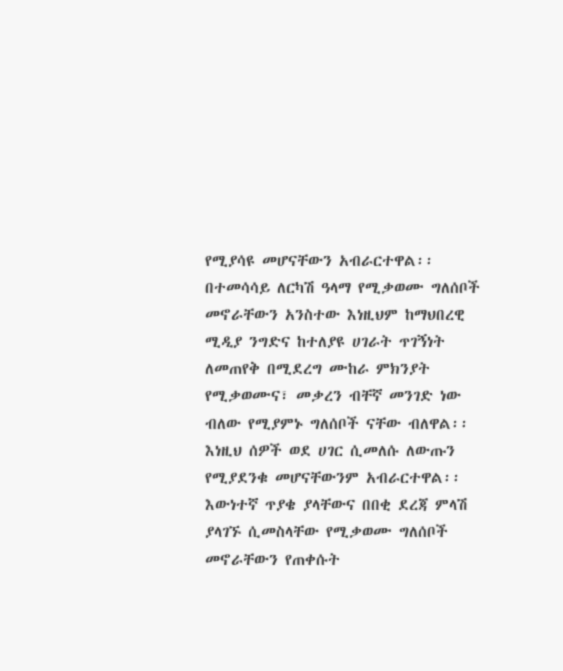የሚያሳዩ መሆናቸውን አብራርተዋል፡፡
በተመሳሳይ ለርካሽ ዓላማ የሚቃወሙ ግለሰቦች መኖራቸውን አንስተው እነዚህም ከማህበረዊ ሚዲያ ንግድና ከተለያዩ ሀገራት ጥገኝነት ለመጠየቅ በሚደረግ ሙከራ ምክንያት የሚቃወሙና፣ መቃረን ብቸኛ መንገድ ነው ብለው የሚያምኑ ግለሰቦች ናቸው ብለዋል፡፡
እነዚህ ሰዎች ወደ ሀገር ሲመለሱ ለውጡን የሚያደንቁ መሆናቸውንም አብራርተዋል፡፡
እውነተኛ ጥያቄ ያላቸውና በበቂ ደረጃ ምላሽ ያላገኙ ሲመስላቸው የሚቃወሙ ግለሰቦች መኖራቸውን የጠቀሱት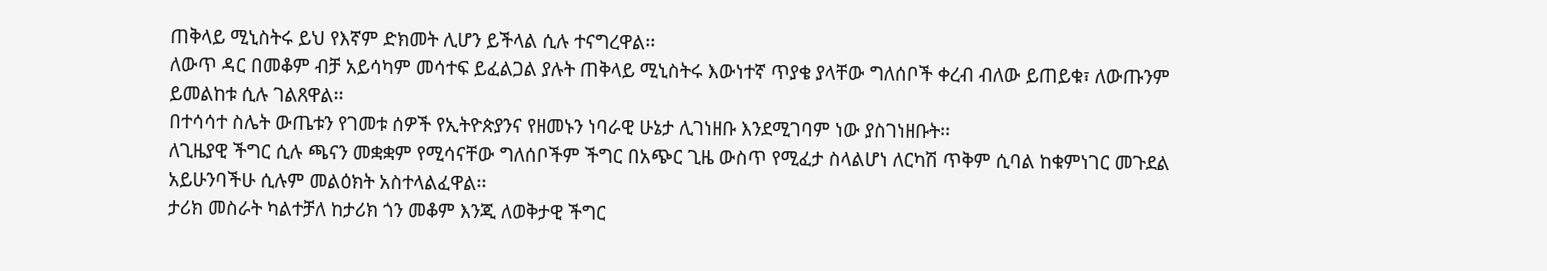ጠቅላይ ሚኒስትሩ ይህ የእኛም ድክመት ሊሆን ይችላል ሲሉ ተናግረዋል፡፡
ለውጥ ዳር በመቆም ብቻ አይሳካም መሳተፍ ይፈልጋል ያሉት ጠቅላይ ሚኒስትሩ እውነተኛ ጥያቄ ያላቸው ግለሰቦች ቀረብ ብለው ይጠይቁ፣ ለውጡንም ይመልከቱ ሲሉ ገልጸዋል፡፡
በተሳሳተ ስሌት ውጤቱን የገመቱ ሰዎች የኢትዮጵያንና የዘመኑን ነባራዊ ሁኔታ ሊገነዘቡ እንደሚገባም ነው ያስገነዘቡት፡፡
ለጊዜያዊ ችግር ሲሉ ጫናን መቋቋም የሚሳናቸው ግለሰቦችም ችግር በአጭር ጊዜ ውስጥ የሚፈታ ስላልሆነ ለርካሽ ጥቅም ሲባል ከቁምነገር መጉደል አይሁንባችሁ ሲሉም መልዕክት አስተላልፈዋል፡፡
ታሪክ መስራት ካልተቻለ ከታሪክ ጎን መቆም እንጂ ለወቅታዊ ችግር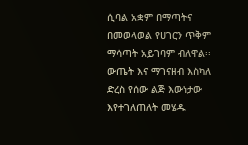ሲባል አቋም በማጣትና በመወላወል የሀገርን ጥቅም ማሳጣት አይገባም ብለዋል፡፡
ውጤት እና ማገናዘብ እስካለ ድረስ የሰው ልጅ እውነታው እየተገለጠለት መሄዱ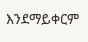እንደማይቀርም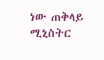ነው ጠቅላይ ሚኒስትር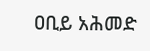ዐቢይ አሕመድ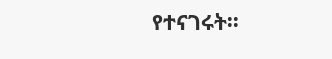የተናገሩት፡፡